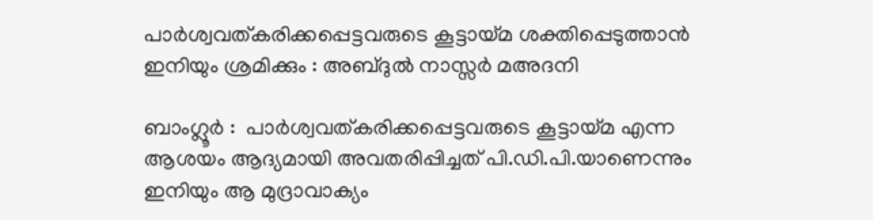പാര്‍ശ്വവത്കരിക്കപ്പെട്ടവരുടെ കൂട്ടായ്മ ശക്തിപ്പെടുത്താന്‍ ഇനിയും ശ്രമിക്കും : അബ്ദുല്‍ നാസ്സര്‍ മഅദനി

ബാംഗ്ലൂര്‍ :  പാര്‍ശ്വവത്കരിക്കപ്പെട്ടവരുടെ കൂട്ടായ്മ എന്ന ആശയം ആദ്യമായി അവതരിപ്പിച്ചത് പി.ഡി.പി.യാണെന്നും ഇനിയും ആ മുദ്രാവാക്യം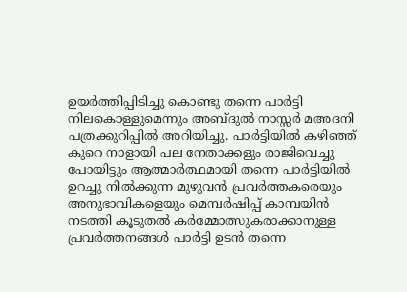ഉയര്‍ത്തിപ്പിടിച്ചു കൊണ്ടു തന്നെ പാര്‍ട്ടി നിലകൊള്ളുമെന്നും അബ്ദുല്‍ നാസ്സര്‍ മഅദനി പത്രക്കുറിപ്പില്‍ അറിയിച്ചു. പാര്‍ട്ടിയില്‍ കഴിഞ്ഞ് കുറെ നാളായി പല നേതാക്കളും രാജിവെച്ചു പോയിട്ടും ആത്മാര്‍ത്ഥമായി തന്നെ പാര്‍ട്ടിയില്‍ ഉറച്ചു നില്‍ക്കുന്ന മുഴുവന്‍ പ്രവര്‍ത്തകരെയും അനുഭാവികളെയും മെമ്പര്‍ഷിപ്പ് കാമ്പയിന്‍ നടത്തി കൂടുതല്‍ കര്‍മ്മോത്സുകരാക്കാനുള്ള പ്രവര്‍ത്തനങ്ങള്‍ പാര്‍ട്ടി ഉടന്‍ തന്നെ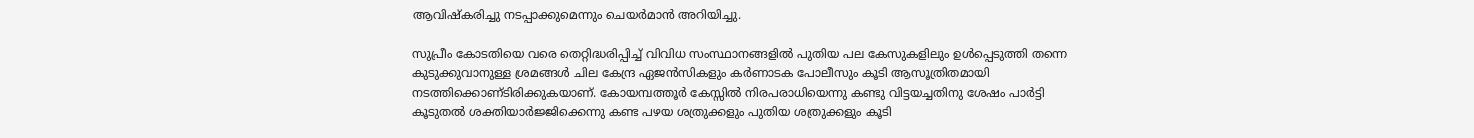ആവിഷ്കരിച്ചു നടപ്പാക്കുമെന്നും ചെയര്‍മാന്‍ അറിയിച്ചു.

സുപ്രീം കോടതിയെ വരെ തെറ്റിദ്ധരിപ്പിച്ച്‌ വിവിധ സംസ്ഥാനങ്ങളില്‍ പുതിയ പല കേസുകളിലും ഉള്‍പ്പെടുത്തി തന്നെ കുടുക്കുവാനുള്ള ശ്രമങ്ങള്‍ ചില കേന്ദ്ര ഏജന്‍സികളും കര്‍ണാടക പോലീസും കൂടി ആസൂത്രിതമായി നടത്തിക്കൊണ്‌ടിരിക്കുകയാണ്. കോയമ്പത്തൂര്‍ കേസ്സില്‍ നിരപരാധിയെന്നു കണ്ടു വിട്ടയച്ചതിനു ശേഷം പാര്‍ട്ടി കൂടുതല്‍ ശക്തിയാര്‍ജ്ജിക്കെന്നു കണ്ട പഴയ ശത്രുക്കളും പുതിയ ശത്രുക്കളും കൂടി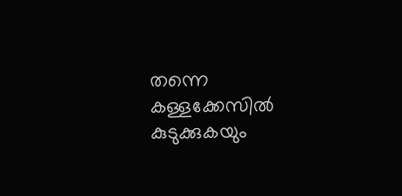തന്നെ കള്ളക്കേസില്‍ കുടുക്കുകയും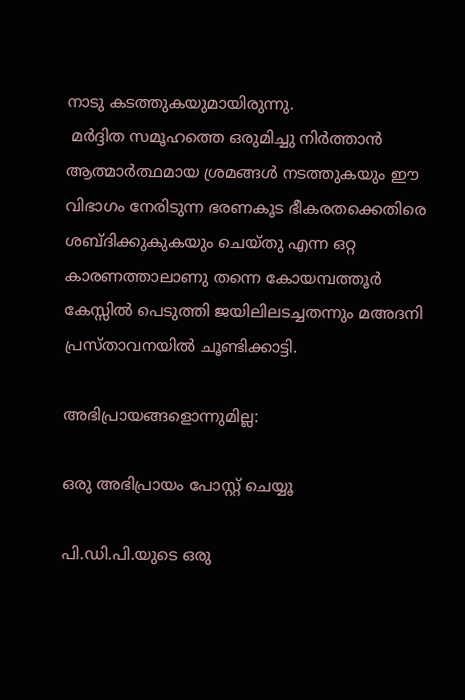നാടു കടത്തുകയുമായിരുന്നു.
 മര്‍ദ്ദിത സമൂഹത്തെ ഒരുമിച്ചു നിര്‍ത്താന്‍ ആത്മാര്‍ത്ഥമായ ശ്രമങ്ങള്‍ നടത്തുകയും ഈ വിഭാഗം നേരിടുന്ന ഭരണകൂട ഭീകരതക്കെതിരെ ശബ്ദിക്കുകുകയും ചെയ്തു എന്ന ഒറ്റ കാരണത്താലാണു തന്നെ കോയമ്പത്തൂര്‍ കേസ്സില്‍ പെടുത്തി ജയിലിലടച്ചതന്നും മഅദനി പ്രസ്താവനയില്‍ ചൂണ്ടിക്കാട്ടി.

അഭിപ്രായങ്ങളൊന്നുമില്ല:

ഒരു അഭിപ്രായം പോസ്റ്റ് ചെയ്യൂ

പി.ഡി.പി.യുടെ ഒരു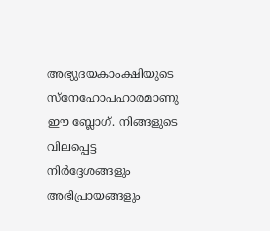അഭ്യുദയകാംക്ഷിയുടെ സ്നേഹോപഹാരമാണു ഈ ബ്ലോഗ്. നിങ്ങളുടെ വിലപ്പെട്ട നിര്‍ദ്ദേശങ്ങളും അഭിപ്രായങ്ങളും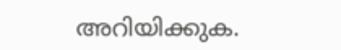അറിയിക്കുക.